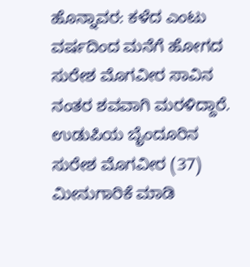ಹೊನ್ನಾವರ: ಕಳೆದ ಎಂಟು ವರ್ಷದಿಂದ ಮನೆಗೆ ಹೋಗದ ಸುರೇಶ ಮೊಗವೀರ ಸಾವಿನ ನಂತರ ಶವವಾಗಿ ಮರಳಿದ್ದಾರೆ.
ಉಡುಪಿಯ ಬೈಂದೂರಿನ ಸುರೇಶ ಮೊಗವೀರ (37) ಮೀನುಗಾರಿಕೆ ಮಾಡಿ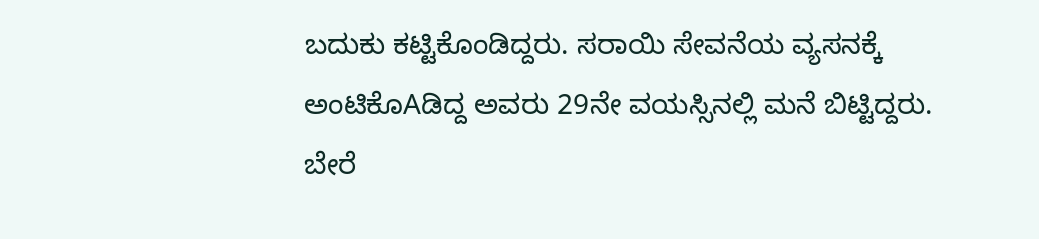ಬದುಕು ಕಟ್ಟಿಕೊಂಡಿದ್ದರು. ಸರಾಯಿ ಸೇವನೆಯ ವ್ಯಸನಕ್ಕೆ ಅಂಟಿಕೊAಡಿದ್ದ ಅವರು 29ನೇ ವಯಸ್ಸಿನಲ್ಲಿ ಮನೆ ಬಿಟ್ಟಿದ್ದರು. ಬೇರೆ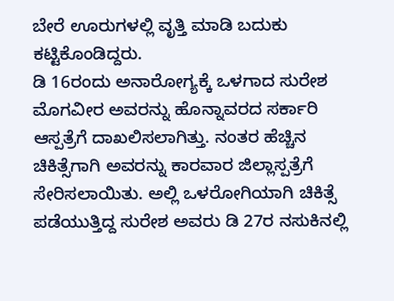ಬೇರೆ ಊರುಗಳಲ್ಲಿ ವೃತ್ತಿ ಮಾಡಿ ಬದುಕು ಕಟ್ಟಿಕೊಂಡಿದ್ದರು.
ಡಿ 16ರಂದು ಅನಾರೋಗ್ಯಕ್ಕೆ ಒಳಗಾದ ಸುರೇಶ ಮೊಗವೀರ ಅವರನ್ನು ಹೊನ್ನಾವರದ ಸರ್ಕಾರಿ ಆಸ್ಪತ್ರೆಗೆ ದಾಖಲಿಸಲಾಗಿತ್ತು. ನಂತರ ಹೆಚ್ಚಿನ ಚಿಕಿತ್ಸೆಗಾಗಿ ಅವರನ್ನು ಕಾರವಾರ ಜಿಲ್ಲಾಸ್ಪತ್ರೆಗೆ ಸೇರಿಸಲಾಯಿತು. ಅಲ್ಲಿ ಒಳರೋಗಿಯಾಗಿ ಚಿಕಿತ್ಸೆ ಪಡೆಯುತ್ತಿದ್ದ ಸುರೇಶ ಅವರು ಡಿ 27ರ ನಸುಕಿನಲ್ಲಿ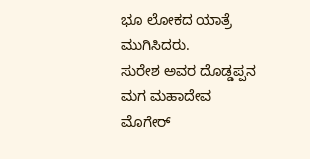ಭೂ ಲೋಕದ ಯಾತ್ರೆ ಮುಗಿಸಿದರು.
ಸುರೇಶ ಅವರ ದೊಡ್ಡಪ್ಪನ ಮಗ ಮಹಾದೇವ ಮೊಗೇರ್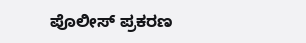ಪೊಲೀಸ್ ಪ್ರಕರಣ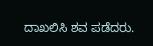ದಾಖಲಿಸಿ ಶವ ಪಡೆದರು.